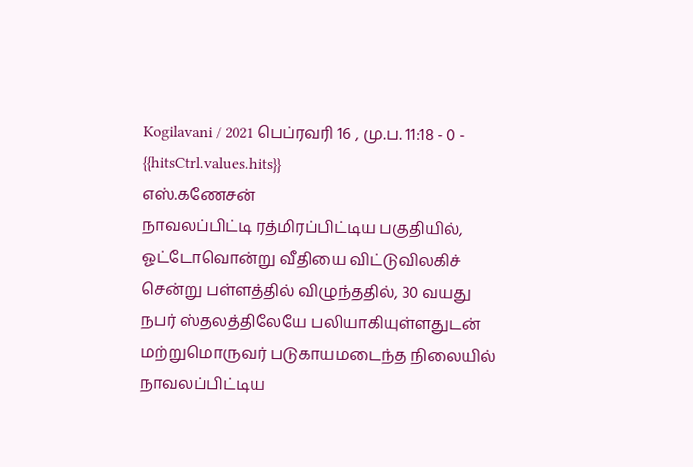Kogilavani / 2021 பெப்ரவரி 16 , மு.ப. 11:18 - 0 - {{hitsCtrl.values.hits}}
எஸ்.கணேசன்
நாவலப்பிட்டி ரத்மிரப்பிட்டிய பகுதியில், ஓட்டோவொன்று வீதியை விட்டுவிலகிச் சென்று பள்ளத்தில் விழுந்ததில், 30 வயது நபர் ஸ்தலத்திலேயே பலியாகியுள்ளதுடன் மற்றுமொருவர் படுகாயமடைந்த நிலையில் நாவலப்பிட்டிய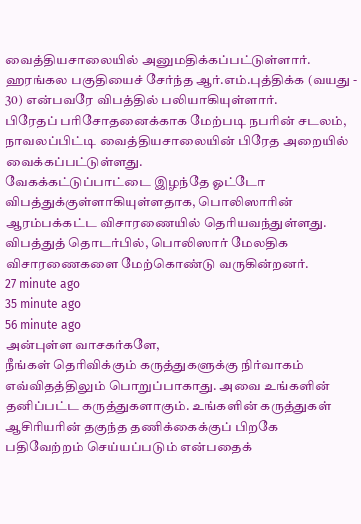வைத்தியசாலையில் அனுமதிக்கப்பட்டுள்ளார்.
ஹரங்கல பகுதியைச் சேர்ந்த ஆர்.எம்.புத்திக்க (வயது - 30) என்பவரே விபத்தில் பலியாகியுள்ளார்.
பிரேதப் பரிசோதனைக்காக மேற்படி நபரின் சடலம், நாவலப்பிட்டி வைத்தியசாலையின் பிரேத அறையில் வைக்கப்பட்டுள்ளது.
வேகக்கட்டுப்பாட்டை இழந்தே ஓட்டோ விபத்துக்குள்ளாகியுள்ளதாக, பொலிஸாரின் ஆரம்பக்கட்ட விசாரணையில் தெரியவந்துள்ளது. விபத்துத் தொடர்பில், பொலிஸார் மேலதிக விசாரணைகளை மேற்கொண்டு வருகின்றனர்.
27 minute ago
35 minute ago
56 minute ago
அன்புள்ள வாசகர்களே,
நீங்கள் தெரிவிக்கும் கருத்துகளுக்கு நிர்வாகம் எவ்விதத்திலும் பொறுப்பாகாது. அவை உங்களின் தனிப்பட்ட கருத்துகளாகும். உங்களின் கருத்துகள் ஆசிரியரின் தகுந்த தணிக்கைக்குப் பிறகே பதிவேற்றம் செய்யப்படும் என்பதைக்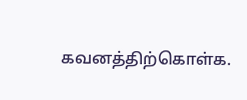கவனத்திற்கொள்க.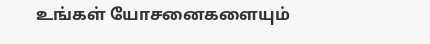உங்கள் யோசனைகளையும்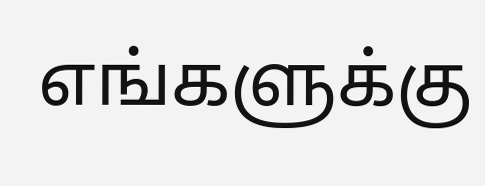எங்களுக்கு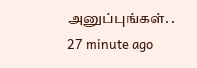அனுப்புங்கள். .
27 minute ago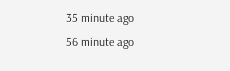35 minute ago
56 minute ago